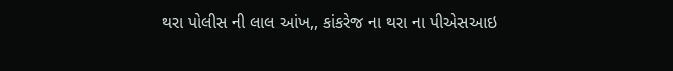થરા પોલીસ ની લાલ આંખ,, કાંકરેજ ના થરા ના પીએસઆઇ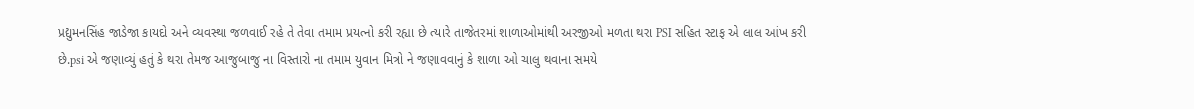પ્રદ્યુમનસિંહ જાડેજા કાયદો અને વ્યવસ્થા જળવાઈ રહે તે તેવા તમામ પ્રયત્નો કરી રહ્યા છે ત્યારે તાજેતરમાં શાળાઓમાંથી અરજીઓ મળતા થરા PSI સહિત સ્ટાફ એ લાલ આંખ કરી છે.psi એ જણાવ્યું હતું કે થરા તેમજ આજુબાજુ ના વિસ્તારો ના તમામ યુવાન મિત્રો ને જણાવવાનું કે શાળા ઓ ચાલુ થવાના સમયે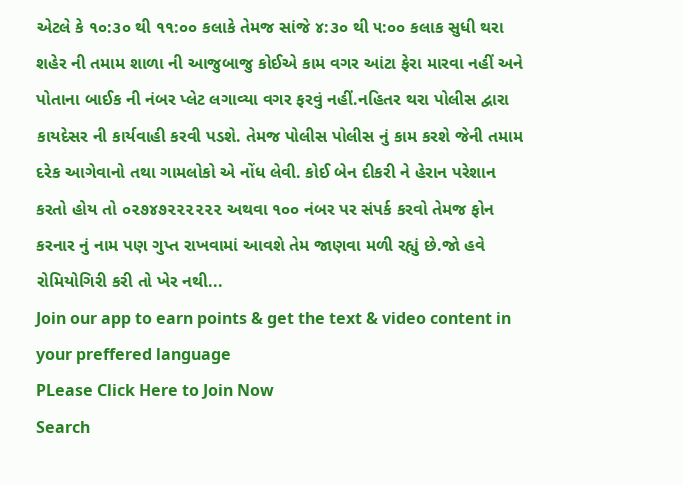એટલે કે ૧૦:૩૦ થી ૧૧:૦૦ કલાકે તેમજ સાંજે ૪:૩૦ થી ૫:૦૦ કલાક સુધી થરા શહેર ની તમામ શાળા ની આજુબાજુ કોઈએ કામ વગર આંટા ફેરા મારવા નહીં અને પોતાના બાઈક ની નંબર પ્લેટ લગાવ્યા વગર ફરવું નહીં.નહિતર થરા પોલીસ દ્વારા કાયદેસર ની કાર્યવાહી કરવી પડશે. તેમજ પોલીસ પોલીસ નું કામ કરશે જેની તમામ દરેક આગેવાનો તથા ગામલોકો એ નોંધ લેવી. કોઈ બેન દીકરી ને હેરાન પરેશાન કરતો હોય તો ૦૨૭૪૭૨૨૨૨૨૨ અથવા ૧૦૦ નંબર પર સંપર્ક કરવો તેમજ ફોન કરનાર નું નામ પણ ગુપ્ત રાખવામાં આવશે તેમ જાણવા મળી રહ્યું છે.જો હવે રોમિયોગિરી કરી તો ખેર નથી...
Join our app to earn points & get the text & video content in your preffered language
PLease Click Here to Join Now
Search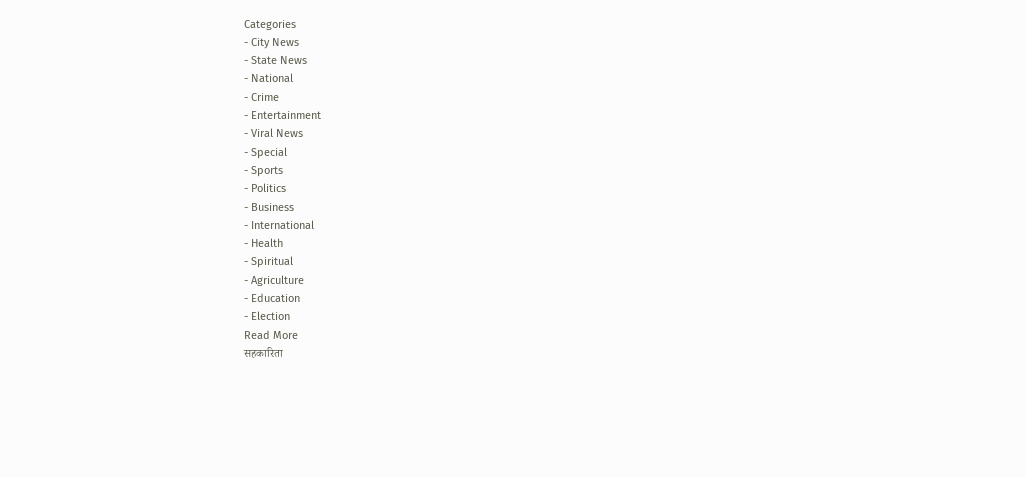Categories
- City News
- State News
- National
- Crime
- Entertainment
- Viral News
- Special
- Sports
- Politics
- Business
- International
- Health
- Spiritual
- Agriculture
- Education
- Election
Read More
सहकारिता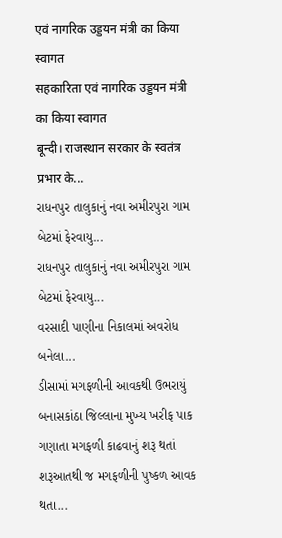एवं नागरिक उड्डयन मंत्री का किया स्वागत
सहकारिता एवं नागरिक उड्डयन मंत्री का किया स्वागत
बून्दी। राजस्थान सरकार के स्वतंत्र प्रभार के...
રાધનપુર તાલુકાનું નવા અમીરપુરા ગામ બેટમાં ફેરવાયુ...
રાધનપુર તાલુકાનું નવા અમીરપુરા ગામ બેટમાં ફેરવાયુ...
વરસાદી પાણીના નિકાલમાં અવરોધ બનેલા...
ડીસામાં મગફળીની આવકથી ઉભરાયું
બનાસકાંઠા જિલ્લાના મુખ્ય ખરીફ પાક ગણાતા મગફળી કાઢવાનું શરૂ થતાં શરૂઆતથી જ મગફળીની પુષ્કળ આવક થતા...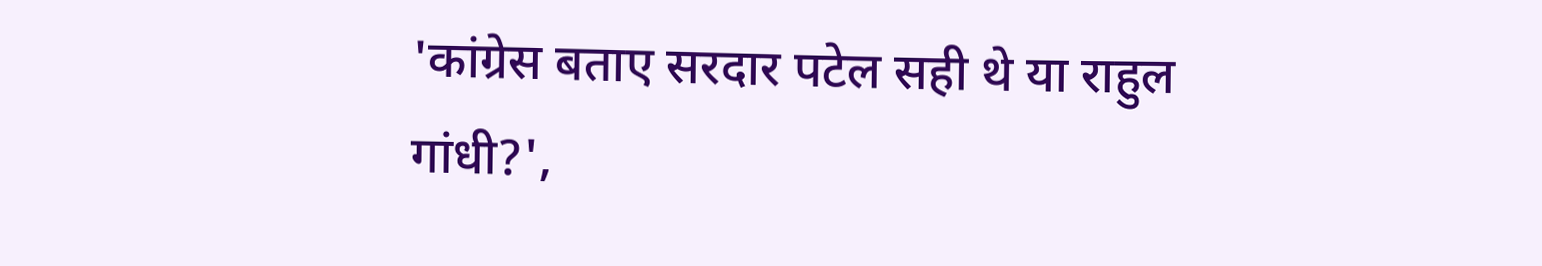'कांग्रेस बताए सरदार पटेल सही थे या राहुल गांधी?',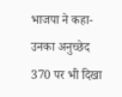भाजपा ने कहा- उनका अनुच्छेद 370 पर भी दिखा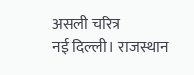असली चरित्र
नई दिल्ली। राजस्थान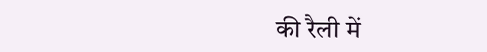की रैली में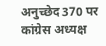अनुच्छेद 370 पर कांग्रेस अध्यक्ष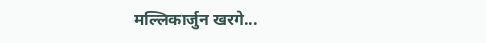मल्लिकार्जुन खरगे...